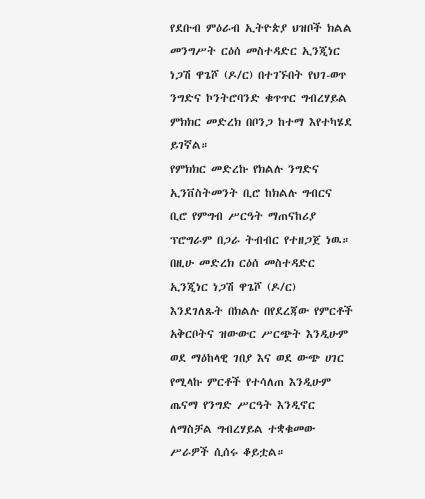የደቡብ ምዕራብ ኢትዮጵያ ህዝቦች ክልል መንግሥት ርዕሰ መስተዳድር ኢንጂነር ነጋሽ ዋጌሾ (ዶ/ር) በተገኙበት የህገ-ወጥ ንግድና ኮንትሮባንድ ቁጥጥር ግብረሃይል ምክክር መድረክ በቦንጋ ከተማ እየተካሄደ ይገኛል።
የምክክር መድረኩ የክልሉ ንግድና ኢንቨስትመንት ቢሮ ከክልሉ ግብርና ቢሮ የምግብ ሥርዓት ማጠናከሪያ ፕሮግራም በጋራ ትብብር የተዘጋጀ ነዉ።
በዚሁ መድረክ ርዕሰ መስተዳድር ኢንጂነር ነጋሽ ዋጌሾ (ዶ/ር) እንደገለጹት በክልሉ በየደረጃው የምርቶች አቅርቦትና ዝውውር ሥርጭት እንዲሁም ወደ ማዕከላዊ ገበያ እና ወደ ውጭ ሀገር የሚላኩ ምርቶች የተሳለጠ እንዲሁም ጤናማ የንግድ ሥርዓት እንዲኖር ለማስቻል ግብረሃይል ተቋቁመው ሥራዎች ሲሰሩ ቆይቷል።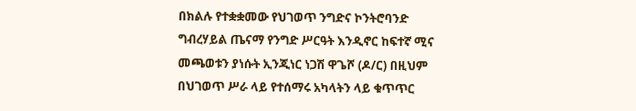በክልሉ የተቋቋመው የህገወጥ ንግድና ኮንትሮባንድ ግብረሃይል ጤናማ የንግድ ሥርዓት እንዲኖር ከፍተኛ ሚና መጫወቱን ያነሱት ኢንጂነር ነጋሽ ዋጌሾ (ዶ/ር) በዚህም በህገወጥ ሥራ ላይ የተሰማሩ አካላትን ላይ ቁጥጥር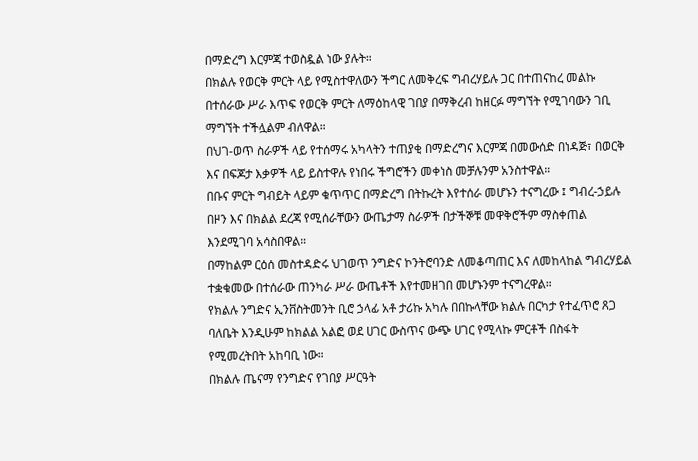በማድረግ እርምጃ ተወስዷል ነው ያሉት።
በክልሉ የወርቅ ምርት ላይ የሚስተዋለውን ችግር ለመቅረፍ ግብረሃይሉ ጋር በተጠናከረ መልኩ በተሰራው ሥራ እጥፍ የወርቅ ምርት ለማዕከላዊ ገበያ በማቅረብ ከዘርፉ ማግኘት የሚገባውን ገቢ ማግኘት ተችሏልም ብለዋል።
በህገ-ወጥ ስራዎች ላይ የተሰማሩ አካላትን ተጠያቂ በማድረግና እርምጃ በመውሰድ በነዳጅ፣ በወርቅ እና በፍጆታ እቃዎች ላይ ይስተዋሉ የነበሩ ችግሮችን መቀነስ መቻሉንም አንስተዋል።
በቡና ምርት ግብይት ላይም ቁጥጥር በማድረግ በትኩረት እየተሰራ መሆኑን ተናግረው ፤ ግብረ-ኃይሉ በዞን እና በክልል ደረጃ የሚሰራቸውን ውጤታማ ስራዎች በታችኞቹ መዋቅሮችም ማስቀጠል እንደሚገባ አሳስበዋል።
በማከልም ርዕሰ መስተዳድሩ ህገወጥ ንግድና ኮንትሮባንድ ለመቆጣጠር እና ለመከላከል ግብረሃይል ተቋቁመው በተሰራው ጠንካራ ሥራ ውጤቶች እየተመዘገበ መሆኑንም ተናግረዋል።
የክልሉ ንግድና ኢንቨስትመንት ቢሮ ኃላፊ አቶ ታሪኩ አካሉ በበኩላቸው ክልሉ በርካታ የተፈጥሮ ጸጋ ባለቤት እንዲሁም ከክልል አልፎ ወደ ሀገር ውስጥና ውጭ ሀገር የሚላኩ ምርቶች በስፋት የሚመረትበት አከባቢ ነው።
በክልሉ ጤናማ የንግድና የገበያ ሥርዓት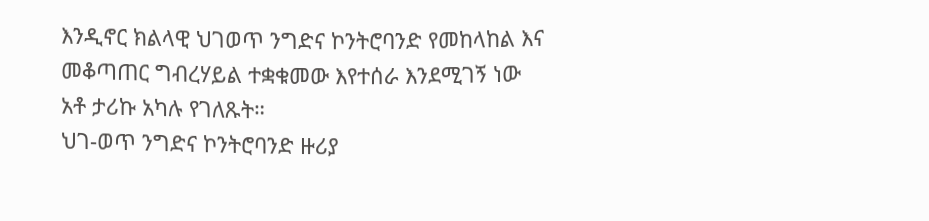እንዲኖር ክልላዊ ህገወጥ ንግድና ኮንትሮባንድ የመከላከል እና መቆጣጠር ግብረሃይል ተቋቁመው እየተሰራ እንደሚገኝ ነው አቶ ታሪኩ አካሉ የገለጹት።
ህገ-ወጥ ንግድና ኮንትሮባንድ ዙሪያ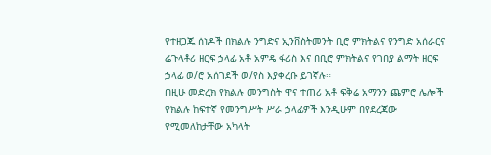የተዘጋጁ ሰነዶች በክልሉ ንግድና ኢንቨስትመንት ቢሮ ምክትልና የንግድ አሰራርና ሬጉላቶሪ ዘርፍ ኃላፊ አቶ አምዴ ፋሪስ እና በቢሮ ምክትልና የገበያ ልማት ዘርፍ ኃላፊ ወ/ሮ አሰገደች ወ/የስ እያቀረቡ ይገኛሉ።
በዚሁ መድረክ የክልሉ መንግስት ዋና ተጠሪ አቶ ፍቅሬ አማንን ጨምሮ ሌሎች የክልሉ ከፍተኛ የመንግሥት ሥራ ኃላፊዎች እንዲሁም በየደረጃው የሚመለከታቸው አካላት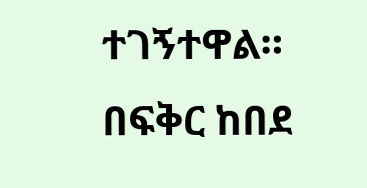ተገኝተዋል።
በፍቅር ከበደ